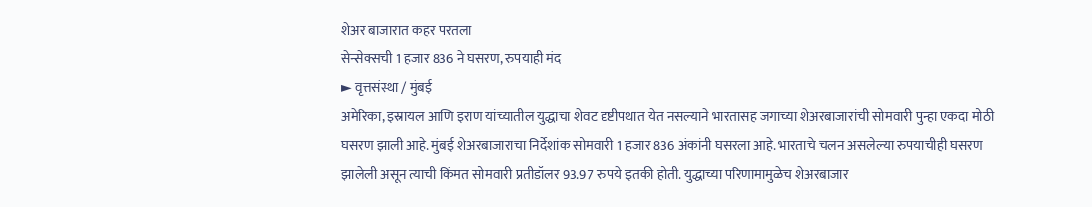शेअर बाजारात कहर परतला
सेन्सेक्सची 1 हजार 836 ने घसरण, रुपयाही मंद
► वृत्तसंस्था / मुंबई
अमेरिका, इस्रायल आणि इराण यांच्यातील युद्धाचा शेवट दृष्टीपथात येत नसल्याने भारतासह जगाच्या शेअरबाजारांची सोमवारी पुन्हा एकदा मोठी घसरण झाली आहे. मुंबई शेअरबाजाराचा निर्देशांक सोमवारी 1 हजार 836 अंकांनी घसरला आहे. भारताचे चलन असलेल्या रुपयाचीही घसरण झालेली असून त्याची किंमत सोमवारी प्रतीडॉलर 93.97 रुपये इतकी होती. युद्धाच्या परिणामामुळेच शेअरबाजार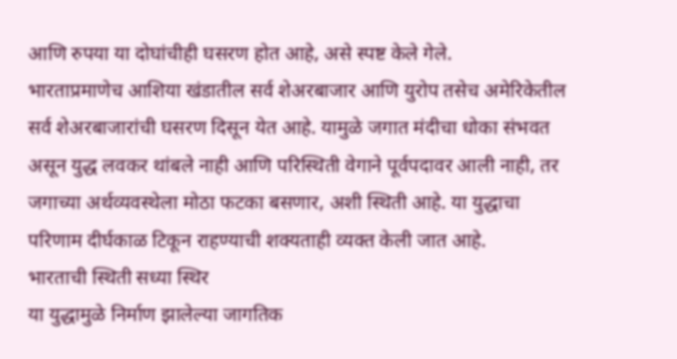आणि रुपया या दोघांचीही घसरण होत आहे, असे स्पष्ट केले गेले.
भारताप्रमाणेच आशिया खंडातील सर्व शेअरबाजार आणि युरोप तसेच अमेरिकेतील सर्व शेअरबाजारांची घसरण दिसून येत आहे. यामुळे जगात मंदीचा धोका संभवत असून युद्ध लवकर थांबले नाही आणि परिस्थिती वेगाने पूर्वपदावर आली नाही, तर जगाच्या अर्थव्यवस्थेला मोठा फटका बसणार, अशी स्थिती आहे. या युद्धाचा परिणाम दीर्घकाळ टिकून राहण्याची शक्यताही व्यक्त केली जात आहे.
भारताची स्थिती सध्या स्थिर
या युद्धामुळे निर्माण झालेल्या जागतिक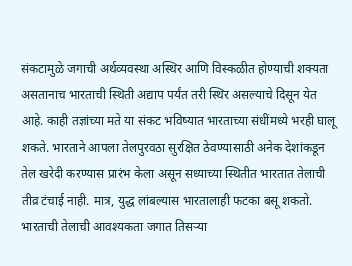संकटामुळे जगाची अर्थव्यवस्था अस्थिर आणि विस्कळीत होण्याची शक्यता असतानाच भारताची स्थिती अद्याप पर्यंत तरी स्थिर असल्याचे दिसून येत आहे. काही तज्ञांच्या मते या संकट भविष्यात भारताच्या संधींमध्ये भरही घालू शकते. भारताने आपला तेलपुरवठा सुरक्षित ठेवण्यासाठी अनेक देशांकडून तेल खरेदी करण्यास प्रारंभ केला असून सध्याच्या स्थितीत भारतात तेलाची तीव्र टंचाई नाही. मात्र, युद्ध लांबल्यास भारतालाही फटका बसू शकतो. भारताची तेलाची आवश्यकता जगात तिसऱ्या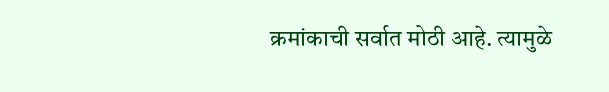क्रमांकाची सर्वात मोठी आहे. त्यामुळे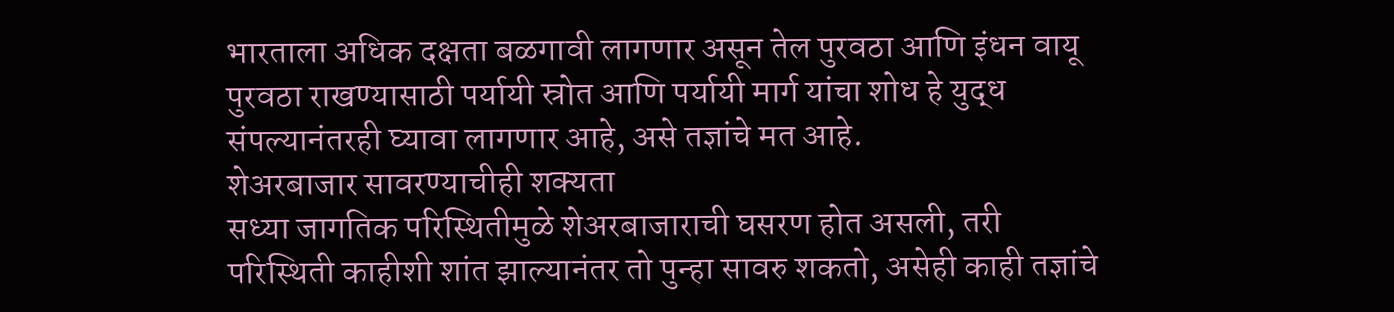भारताला अधिक दक्षता बळगावी लागणार असून तेल पुरवठा आणि इंधन वायू पुरवठा राखण्यासाठी पर्यायी स्रोत आणि पर्यायी मार्ग यांचा शोध हे युद्ध संपल्यानंतरही घ्यावा लागणार आहे, असे तज्ञांचे मत आहे.
शेअरबाजार सावरण्याचीही शक्यता
सध्या जागतिक परिस्थितीमुळे शेअरबाजाराची घसरण होत असली, तरी परिस्थिती काहीशी शांत झाल्यानंतर तो पुन्हा सावरु शकतो, असेही काही तज्ञांचे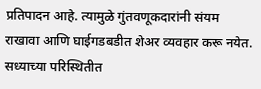प्रतिपादन आहे. त्यामुळे गुंतवणूकदारांनी संयम राखावा आणि घाईगडबडीत शेअर व्यवहार करू नयेत. सध्याच्या परिस्थितीत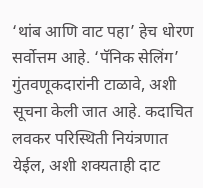‘थांब आणि वाट पहा’ हेच धोरण सर्वोत्तम आहे. ‘पॅनिक सेलिंग’ गुंतवणूकदारांनी टाळावे, अशी सूचना केली जात आहे. कदाचित लवकर परिस्थिती नियंत्रणात येईल, अशी शक्यताही दाट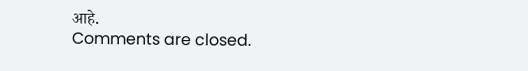आहे.
Comments are closed.